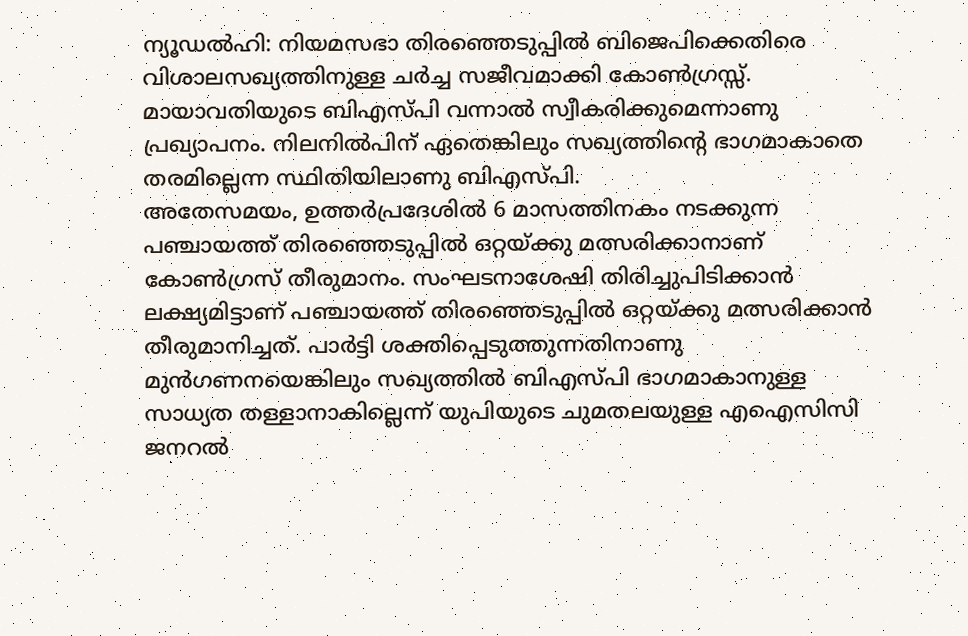ന്യൂഡൽഹി: നിയമസഭാ തിരഞ്ഞെടുപ്പിൽ ബിജെപിക്കെതിരെ വിശാലസഖ്യത്തിനുള്ള ചർച്ച സജീവമാക്കി കോൺഗ്രസ്സ്. മായാവതിയുടെ ബിഎസ്പി വന്നാൽ സ്വീകരിക്കുമെന്നാണു പ്രഖ്യാപനം. നിലനിൽപിന് ഏതെങ്കിലും സഖ്യത്തിന്റെ ഭാഗമാകാതെ തരമില്ലെന്ന സ്ഥിതിയിലാണു ബിഎസ്പി.
അതേസമയം, ഉത്തർപ്രദേശിൽ 6 മാസത്തിനകം നടക്കുന്ന പഞ്ചായത്ത് തിരഞ്ഞെടുപ്പിൽ ഒറ്റയ്ക്കു മത്സരിക്കാനാണ് കോൺഗ്രസ് തീരുമാനം. സംഘടനാശേഷി തിരിച്ചുപിടിക്കാൻ ലക്ഷ്യമിട്ടാണ് പഞ്ചായത്ത് തിരഞ്ഞെടുപ്പിൽ ഒറ്റയ്ക്കു മത്സരിക്കാൻ തീരുമാനിച്ചത്. പാർട്ടി ശക്തിപ്പെടുത്തുന്നതിനാണു മുൻഗണനയെങ്കിലും സഖ്യത്തിൽ ബിഎസ്പി ഭാഗമാകാനുള്ള സാധ്യത തള്ളാനാകില്ലെന്ന് യുപിയുടെ ചുമതലയുള്ള എഐസിസി ജനറൽ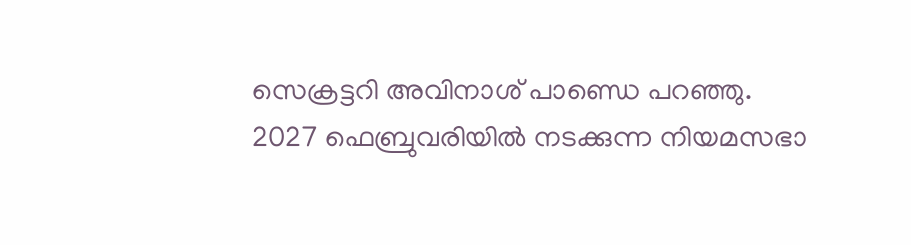സെക്രട്ടറി അവിനാശ് പാണ്ഡെ പറഞ്ഞു.
2027 ഫെബ്രുവരിയിൽ നടക്കുന്ന നിയമസഭാ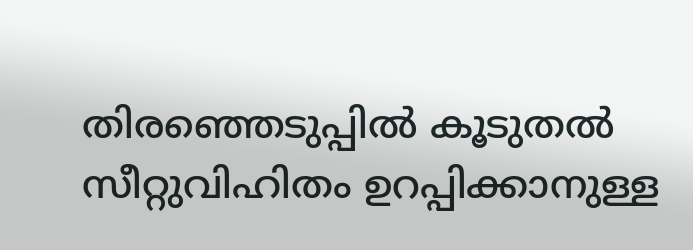തിരഞ്ഞെടുപ്പിൽ കൂടുതൽ സീറ്റുവിഹിതം ഉറപ്പിക്കാനുള്ള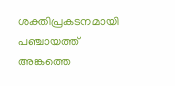ശക്തിപ്രകടനമായി പഞ്ചായത്ത് അങ്കത്തെ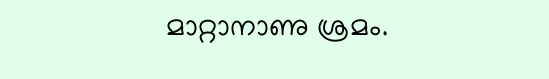മാറ്റാനാണു ശ്രമം.